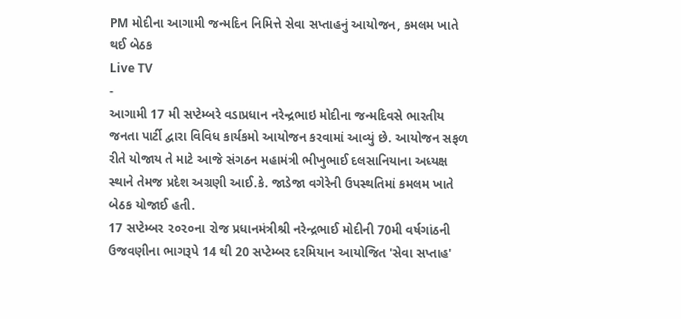PM મોદીના આગામી જન્મદિન નિમિત્તે સેવા સપ્તાહનું આયોજન, કમલમ ખાતે થઈ બેઠક
Live TV
-
આગામી 17 મી સપ્ટેમ્બરે વડાપ્રધાન નરેન્દ્રભાઇ મોદીના જન્મદિવસે ભારતીય જનતા પાર્ટી દ્વારા વિવિધ કાર્યકમો આયોજન કરવામાં આવ્યું છે. આયોજન સફળ રીતે યોજાય તે માટે આજે સંગઠન મહામંત્રી ભીખુભાઈ દલસાનિયાના અધ્યક્ષ સ્થાને તેમજ પ્રદેશ અગ્રણી આઈ.કે. જાડેજા વગેરેની ઉપસ્થતિમાં કમલમ ખાતે બેઠક યોજાઈ હતી.
17 સપ્ટેમ્બર ૨૦૨૦ના રોજ પ્રધાનમંત્રીશ્રી નરેન્દ્રભાઈ મોદીની 70મી વર્ષગાંઠની ઉજવણીના ભાગરૂપે 14 થી 20 સપ્ટેમ્બર દરમિયાન આયોજિત 'સેવા સપ્તાહ'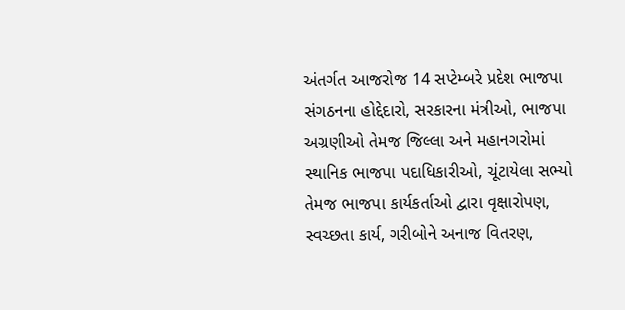અંતર્ગત આજરોજ 14 સપ્ટેમ્બરે પ્રદેશ ભાજપા સંગઠનના હોદ્દેદારો, સરકારના મંત્રીઓ, ભાજપા અગ્રણીઓ તેમજ જિલ્લા અને મહાનગરોમાં સ્થાનિક ભાજપા પદાધિકારીઓ, ચૂંટાયેલા સભ્યો તેમજ ભાજપા કાર્યકર્તાઓ દ્વારા વૃક્ષારોપણ, સ્વચ્છતા કાર્ય, ગરીબોને અનાજ વિતરણ,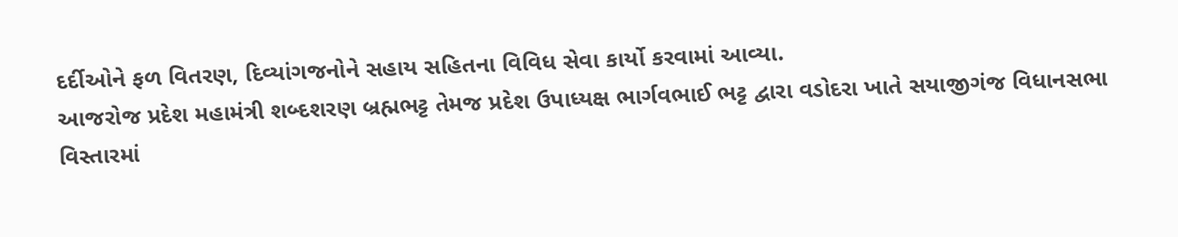દર્દીઓને ફળ વિતરણ, દિવ્યાંગજનોને સહાય સહિતના વિવિધ સેવા કાર્યો કરવામાં આવ્યા.
આજરોજ પ્રદેશ મહામંત્રી શબ્દશરણ બ્રહ્મભટ્ટ તેમજ પ્રદેશ ઉપાધ્યક્ષ ભાર્ગવભાઈ ભટ્ટ દ્વારા વડોદરા ખાતે સયાજીગંજ વિધાનસભા વિસ્તારમાં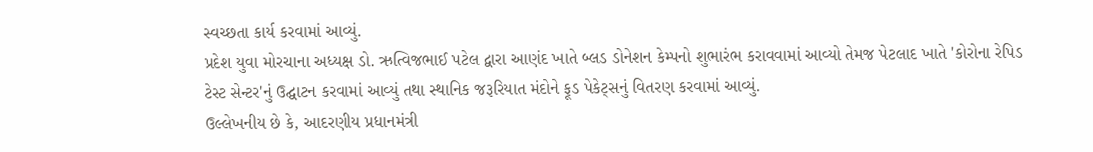સ્વચ્છતા કાર્ય કરવામાં આવ્યું.
પ્રદેશ યુવા મોરચાના અધ્યક્ષ ડો. ઋત્વિજભાઈ પટેલ દ્વારા આણંદ ખાતે બ્લડ ડોનેશન કેમ્પનો શુભારંભ કરાવવામાં આવ્યો તેમજ પેટલાદ ખાતે 'કોરોના રેપિડ ટેસ્ટ સેન્ટર'નું ઉદ્ઘાટન કરવામાં આવ્યું તથા સ્થાનિક જરૂરિયાત મંદોને ફૂડ પેકેટ્સનું વિતરણ કરવામાં આવ્યું.
ઉલ્લેખનીય છે કે, આદરણીય પ્રધાનમંત્રી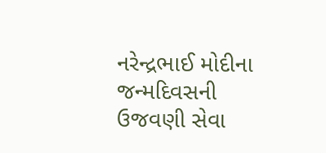નરેન્દ્રભાઈ મોદીના જન્મદિવસની ઉજવણી સેવા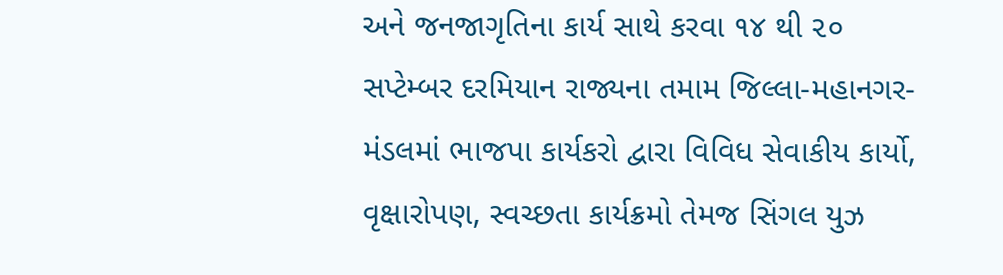અને જનજાગૃતિના કાર્ય સાથે કરવા ૧૪ થી ૨૦ સપ્ટેમ્બર દરમિયાન રાજ્યના તમામ જિલ્લા-મહાનગર-મંડલમાં ભાજપા કાર્યકરો દ્વારા વિવિધ સેવાકીય કાર્યો, વૃક્ષારોપણ, સ્વચ્છતા કાર્યક્રમો તેમજ સિંગલ યુઝ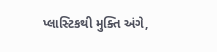પ્લાસ્ટિકથી મુક્તિ અંગે,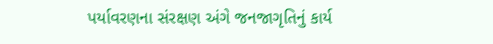પર્યાવરણના સંરક્ષણ અંગે જનજાગૃતિનું કાર્ય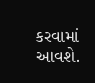કરવામાં આવશે.